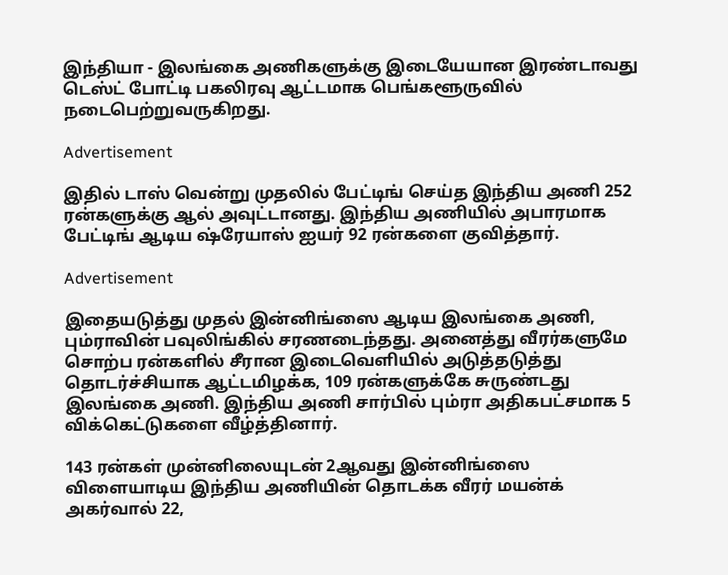இந்தியா - இலங்கை அணிகளுக்கு இடையேயான இரண்டாவது டெஸ்ட் போட்டி பகலிரவு ஆட்டமாக பெங்களூருவில் நடைபெற்றுவருகிறது.

Advertisement

இதில் டாஸ் வென்று முதலில் பேட்டிங் செய்த இந்திய அணி 252 ரன்களுக்கு ஆல் அவுட்டானது. இந்திய அணியில் அபாரமாக பேட்டிங் ஆடிய ஷ்ரேயாஸ் ஐயர் 92 ரன்களை குவித்தார்.

Advertisement

இதையடுத்து முதல் இன்னிங்ஸை ஆடிய இலங்கை அணி, பும்ராவின் பவுலிங்கில் சரணடைந்தது. அனைத்து வீரர்களுமே சொற்ப ரன்களில் சீரான இடைவெளியில் அடுத்தடுத்து தொடர்ச்சியாக ஆட்டமிழக்க, 109 ரன்களுக்கே சுருண்டது இலங்கை அணி. இந்திய அணி சார்பில் பும்ரா அதிகபட்சமாக 5 விக்கெட்டுகளை வீழ்த்தினார்.

143 ரன்கள் முன்னிலையுடன் 2ஆவது இன்னிங்ஸை விளையாடிய இந்திய அணியின் தொடக்க வீரர் மயன்க் அகர்வால் 22,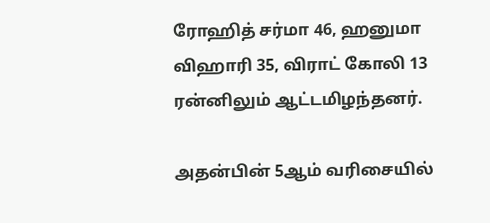ரோஹித் சர்மா 46, ஹனுமா விஹாரி 35, விராட் கோலி 13 ரன்னிலும் ஆட்டமிழந்தனர்.

அதன்பின் 5ஆம் வரிசையில்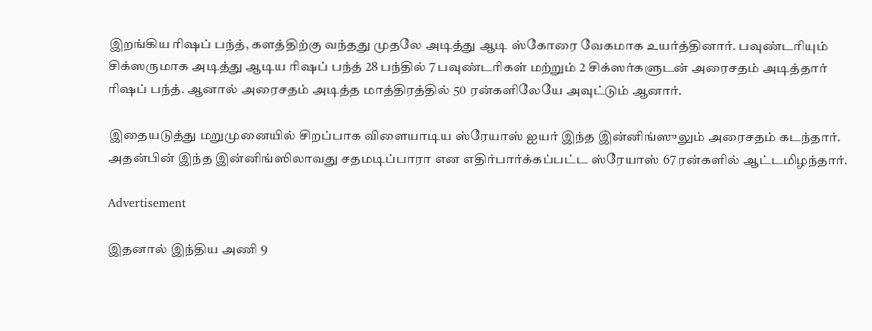இறங்கிய ரிஷப் பந்த், களத்திற்கு வந்தது முதலே அடித்து ஆடி ஸ்கோரை வேகமாக உயர்த்தினார். பவுண்டரியும் சிக்ஸருமாக அடித்து ஆடிய ரிஷப் பந்த் 28 பந்தில் 7 பவுண்டரிகள் மற்றும் 2 சிக்ஸர்களுடன் அரைசதம் அடித்தார் ரிஷப் பந்த். ஆனால் அரைசதம் அடித்த மாத்திரத்தில் 50 ரன்களிலேயே அவுட்டும் ஆனார்.

இதையடுத்து மறுமுனையில் சிறப்பாக விளையாடிய ஸ்ரேயாஸ் ஐயர் இந்த இன்னிங்ஸுலும் அரைசதம் கடந்தார். அதன்பின் இந்த இன்னிங்ஸிலாவது சதமடிப்பாரா என எதிர்பார்க்கப்பட்ட ஸ்ரேயாஸ் 67 ரன்களில் ஆட்டமிழந்தார்.

Advertisement

இதனால் இந்திய அணி 9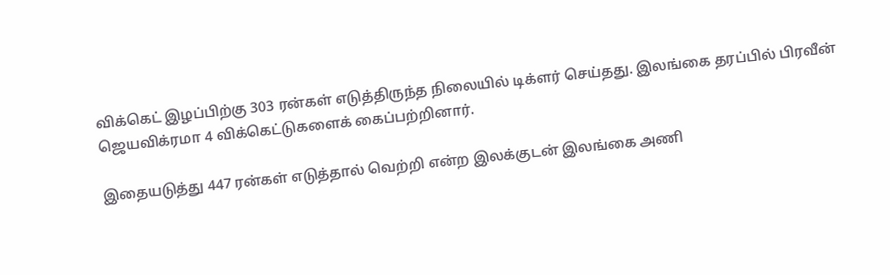விக்கெட் இழப்பிற்கு 303 ரன்கள் எடுத்திருந்த நிலையில் டிக்ளர் செய்தது. இலங்கை தரப்பில் பிரவீன் ஜெயவிக்ரமா 4 விக்கெட்டுகளைக் கைப்பற்றினார்.

இதையடுத்து 447 ரன்கள் எடுத்தால் வெற்றி என்ற இலக்குடன் இலங்கை அணி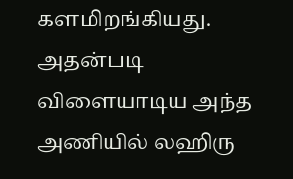களமிறங்கியது. அதன்படி விளையாடிய அந்த அணியில் லஹிரு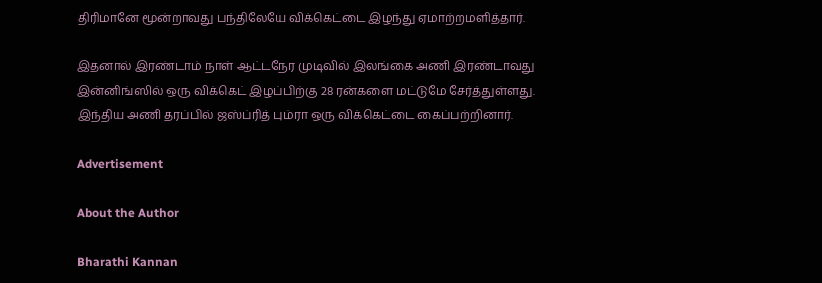திரிமானே மூன்றாவது பந்திலேயே விக்கெட்டை இழந்து ஏமாற்றமளித்தார்.

இதனால் இரண்டாம் நாள் ஆட்டநேர முடிவில் இலங்கை அணி இரண்டாவது இன்னிங்ஸில் ஒரு விக்கெட் இழப்பிற்கு 28 ரன்களை மட்டுமே சேர்த்துள்ளது. இந்திய அணி தரப்பில் ஜஸ்ப்ரித் பும்ரா ஒரு விக்கெட்டை கைப்பற்றினார்.

Advertisement

About the Author

Bharathi Kannan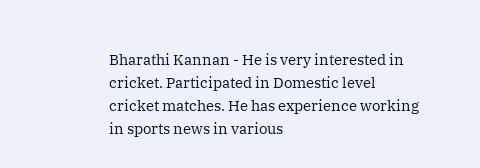Bharathi Kannan - He is very interested in cricket. Participated in Domestic level cricket matches. He has experience working in sports news in various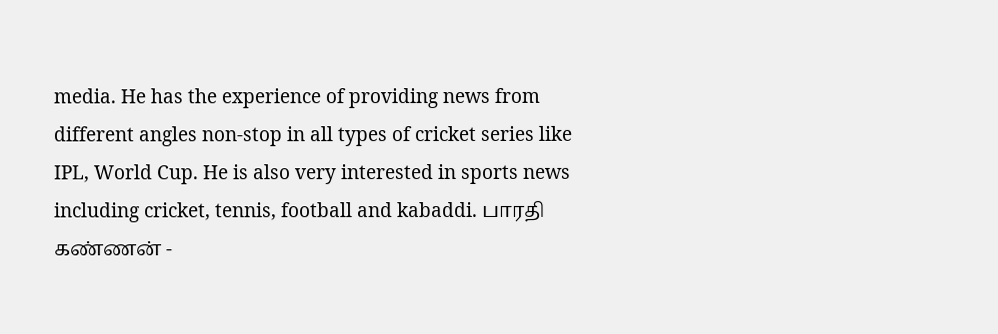media. He has the experience of providing news from different angles non-stop in all types of cricket series like IPL, World Cup. He is also very interested in sports news including cricket, tennis, football and kabaddi. பாரதி கண்ணன் -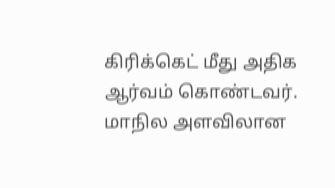கிரிக்கெட் மீது அதிக ஆர்வம் கொண்டவர். மாநில அளவிலான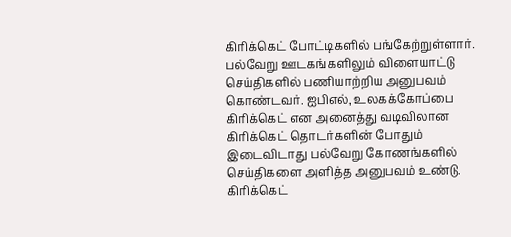கிரிக்கெட் போட்டிகளில் பங்கேற்றுள்ளார். பல்வேறு ஊடகங்களிலும் விளையாட்டு செய்திகளில் பணியாற்றிய அனுபவம் கொண்டவர். ஐபிஎல், உலகக்கோப்பை கிரிக்கெட் என அனைத்து வடிவிலான கிரிக்கெட் தொடர்களின் போதும் இடைவிடாது பல்வேறு கோணங்களில் செய்திகளை அளித்த அனுபவம் உண்டு. கிரிக்கெட்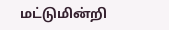மட்டுமின்றி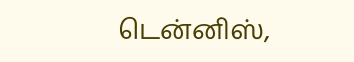டென்னிஸ்,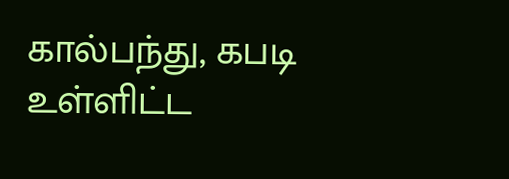கால்பந்து, கபடி உள்ளிட்ட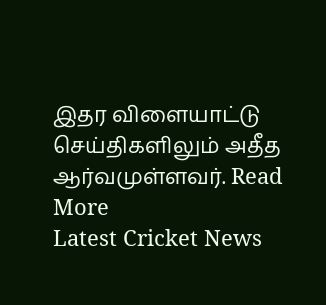இதர விளையாட்டு செய்திகளிலும் அதீத ஆர்வமுள்ளவர். Read More
Latest Cricket News